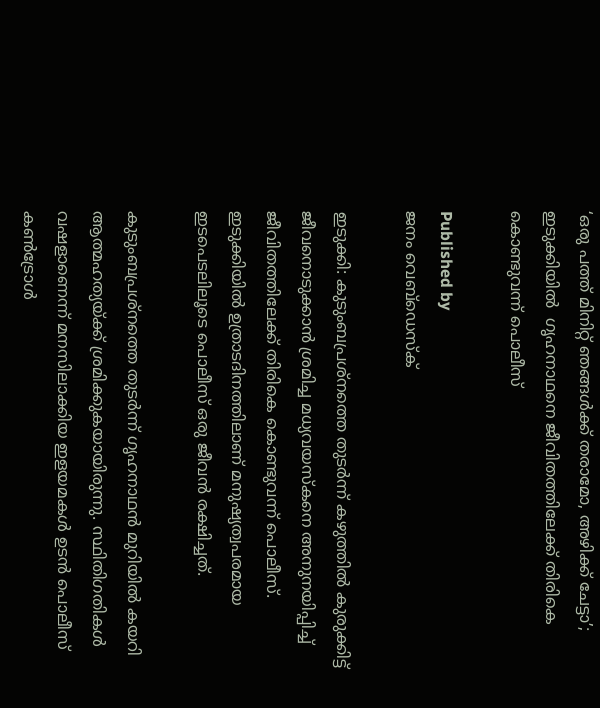‘ഒരു പത്ത് മിനിറ്റ് ഞങ്ങൾക്ക് തരാമോ, അഴിക്ക് ചേട്ടാ’; ഇടുക്കിയിൽ  ഗൃഹനാഥനെ ജീവിതത്തിലേക്ക് തിരികെ കൊണ്ടുവന്ന് പൊലീസ്

Published by
ജനം വെബ്‌ഡെസ്ക്

ഇടുക്കി: കുടുംബപ്രശ്നത്തെ തുടർന്ന് കഴുത്തിൽ കുരുക്കിട്ട് ജീവനൊടുക്കാൻ ശ്രമിച്ച മധ്യവയസ്കനെ അനുനയിപ്പിച്ച് ജീവിതത്തിലേക്ക് തിരികെ കൊണ്ടുവന്ന് പൊലീസ്. ഇടുക്കിയിൽ ഉത്രാടദിനത്തിലാണ് മനുഷ്യത്വപരമായ ഇടപെടലിലൂടെ പൊലീസ് ഒരു ജീവൻ രക്ഷിച്ചത്.

കുടുംബപ്രശ്നത്തെ തുടർന്ന് ഗൃഹനാഥൻ മുറിയിൽ കയറി ആത്മഹത്യയ്‌ക്ക് ശ്രമിക്കുകയായിരുന്നു. സ്ഥിതിഗതികൾ വഷളാണെന്ന് മനസിലാക്കിയ ഇളയമകൾ ഉടൻ പൊലീസ് കൺട്രോൾ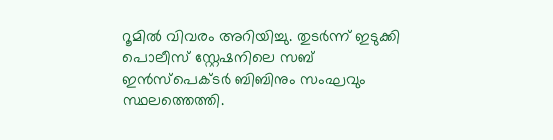റൂമിൽ വിവരം അറിയിച്ചു. തുടർന്ന് ഇടുക്കി പൊലീസ് സ്റ്റേഷനിലെ സബ് ഇൻസ്പെക്ടർ ബിബിനും സംഘവും സ്ഥലത്തെത്തി.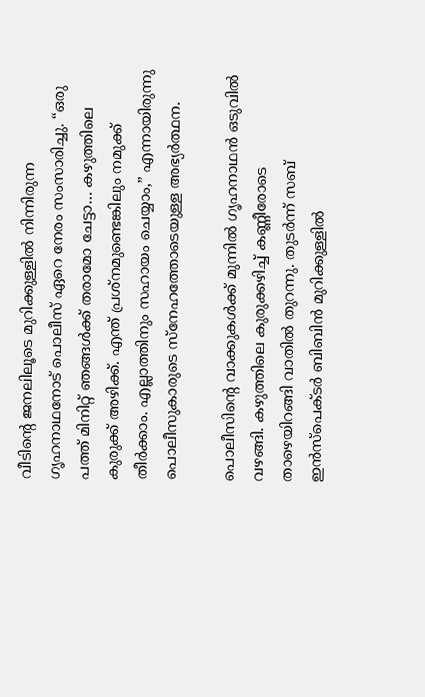വീടിന്റെ ജനലിലൂടെ മുറിക്കുള്ളിൽ നിന്നിരുന്ന ഗൃഹനാഥനോട് പൊലീസ് ഏറെ നേരം സംസാരിച്ചു. “ഒരു പത്ത് മിനിറ്റ് ഞങ്ങൾക്ക് തരാമോ ചേട്ടാ… കഴുത്തിലെ കുരുക്ക് അഴിക്ക്. എന്ത് പ്രശ്നമുണ്ടെങ്കിലും നമുക്ക് തീർക്കാം. എല്ലാത്തിനും സഹായം ചെയ്യാം,” എന്നായിരുന്നു പൊലീസുകാരുടെ സ്നേഹത്തോടെയുള്ള അഭ്യർത്ഥന.

പൊലീസിന്റെ വാക്കുകൾക്ക് മുന്നിൽ ഗൃഹനാഥൻ ഒടുവിൽ വഴങ്ങി. കഴുത്തിലെ കുരുക്കഴിച്ച് കണ്ണീരോടെ താഴെയിറങ്ങി വാതിൽ തുറന്നു. തുടർന്ന് സബ് ഇൻസ്പെക്ടർ ബിബിൻ മുറിക്കുള്ളിൽ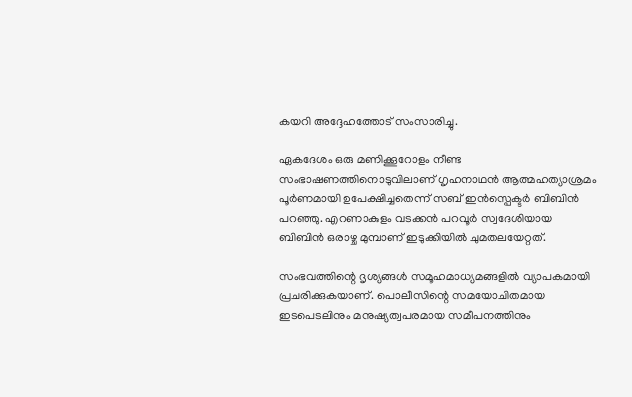കയറി അദ്ദേഹത്തോട് സംസാരിച്ചു.

ഏകദേശം ഒരു മണിക്കൂറോളം നീണ്ട സംഭാഷണത്തിനൊടുവിലാണ് ഗൃഹനാഥൻ ആത്മഹത്യാശ്രമം പൂർണമായി ഉപേക്ഷിച്ചതെന്ന് സബ് ഇൻസ്പെക്ടർ ബിബിൻ പറഞ്ഞു. എറണാകുളം വടക്കൻ പറവൂർ സ്വദേശിയായ ബിബിൻ ഒരാഴ്ച മുമ്പാണ് ഇടുക്കിയിൽ ചുമതലയേറ്റത്.

സംഭവത്തിന്റെ ദൃശ്യങ്ങൾ സമൂഹമാധ്യമങ്ങളിൽ വ്യാപകമായി പ്രചരിക്കുകയാണ്. പൊലീസിന്റെ സമയോചിതമായ ഇടപെടലിനും മനുഷ്യത്വപരമായ സമീപനത്തിനും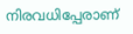നിരവധിപ്പേരാണ്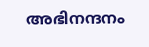അഭിനന്ദനം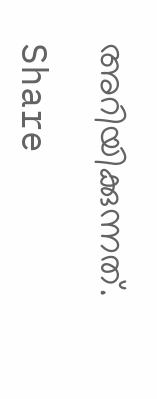അറിയിക്കുന്നത്.

Share